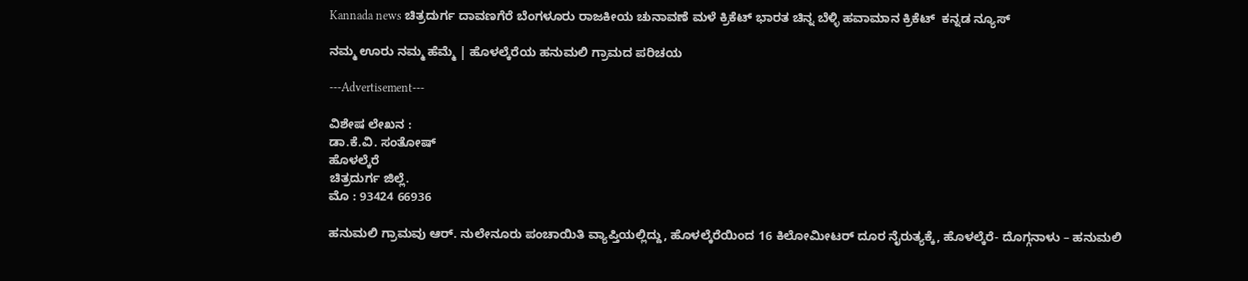Kannada news ಚಿತ್ರದುರ್ಗ ದಾವಣಗೆರೆ ಬೆಂಗಳೂರು ರಾಜಕೀಯ ಚುನಾವಣೆ ಮಳೆ ಕ್ರಿಕೆಟ್ ಭಾರತ ಚಿನ್ನ ಬೆಳ್ಳಿ ಹವಾಮಾನ ಕ್ರಿಕೆಟ್  ಕನ್ನಡ ನ್ಯೂಸ್

ನಮ್ಮ ಊರು ನಮ್ಮ ಹೆಮ್ಮೆ | ಹೊಳಲ್ಕೆರೆಯ ಹನುಮಲಿ ಗ್ರಾಮದ ಪರಿಚಯ

---Advertisement---

ವಿಶೇಷ ಲೇಖನ :
ಡಾ.ಕೆ.ವಿ. ಸಂತೋಷ್
ಹೊಳಲ್ಕೆರೆ
ಚಿತ್ರದುರ್ಗ ಜಿಲ್ಲೆ.
ಮೊ : 93424 66936

ಹನುಮಲಿ ಗ್ರಾಮವು ಆರ್. ನುಲೇನೂರು ಪಂಚಾಯಿತಿ ವ್ಯಾಪ್ತಿಯಲ್ಲಿದ್ದು, ಹೊಳಲ್ಕೆರೆಯಿಂದ 16 ಕಿಲೋಮೀಟರ್ ದೂರ ನೈರುತ್ಯಕ್ಕೆ, ಹೊಳಲ್ಕೆರೆ- ದೊಗ್ಗನಾಳು – ಹನುಮಲಿ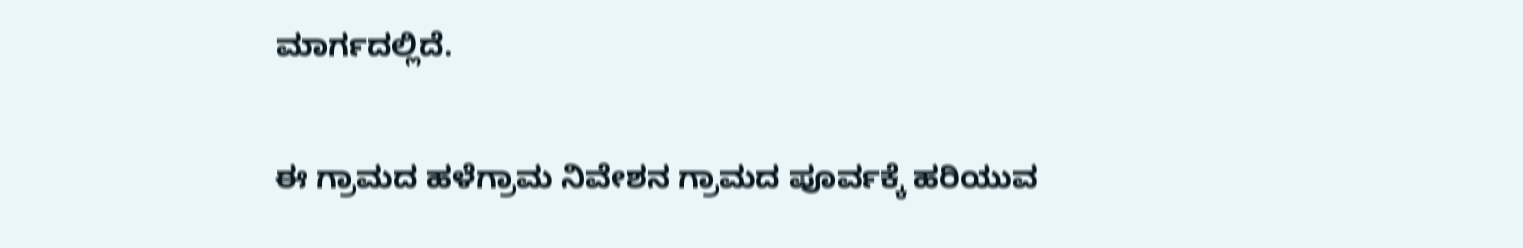ಮಾರ್ಗದಲ್ಲಿದೆ.

ಈ ಗ್ರಾಮದ ಹಳೆಗ್ರಾಮ ನಿವೇಶನ ಗ್ರಾಮದ ಪೂರ್ವಕ್ಕೆ ಹರಿಯುವ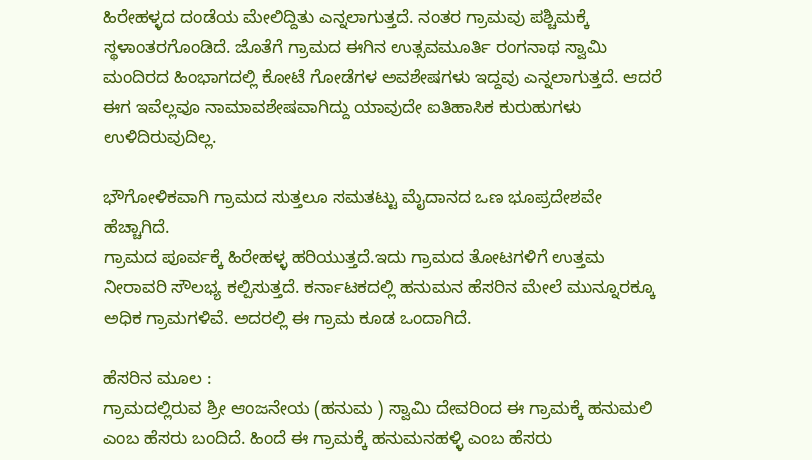ಹಿರೇಹಳ್ಳದ ದಂಡೆಯ ಮೇಲಿದ್ದಿತು ಎನ್ನಲಾಗುತ್ತದೆ. ನಂತರ ಗ್ರಾಮವು ಪಶ್ಚಿಮಕ್ಕೆ ಸ್ಥಳಾಂತರಗೊಂಡಿದೆ. ಜೊತೆಗೆ ಗ್ರಾಮದ ಈಗಿನ ಉತ್ಸವಮೂರ್ತಿ ರಂಗನಾಥ ಸ್ವಾಮಿ ಮಂದಿರದ ಹಿಂಭಾಗದಲ್ಲಿ ಕೋಟೆ ಗೋಡೆಗಳ ಅವಶೇಷಗಳು ಇದ್ದವು ಎನ್ನಲಾಗುತ್ತದೆ. ಆದರೆ ಈಗ ಇವೆಲ್ಲವೂ ನಾಮಾವಶೇಷವಾಗಿದ್ದು ಯಾವುದೇ ಐತಿಹಾಸಿಕ ಕುರುಹುಗಳು ಉಳಿದಿರುವುದಿಲ್ಲ.

ಭೌಗೋಳಿಕವಾಗಿ ಗ್ರಾಮದ ಸುತ್ತಲೂ ಸಮತಟ್ಟು ಮೈದಾನದ ಒಣ ಭೂಪ್ರದೇಶವೇ ಹೆಚ್ಚಾಗಿದೆ.
ಗ್ರಾಮದ ಪೂರ್ವಕ್ಕೆ ಹಿರೇಹಳ್ಳ ಹರಿಯುತ್ತದೆ.ಇದು ಗ್ರಾಮದ ತೋಟಗಳಿಗೆ ಉತ್ತಮ ನೀರಾವರಿ ಸೌಲಭ್ಯ ಕಲ್ಪಿಸುತ್ತದೆ. ಕರ್ನಾಟಕದಲ್ಲಿ ಹನುಮನ ಹೆಸರಿನ ಮೇಲೆ ಮುನ್ನೂರಕ್ಕೂ ಅಧಿಕ ಗ್ರಾಮಗಳಿವೆ. ಅದರಲ್ಲಿ ಈ ಗ್ರಾಮ ಕೂಡ ಒಂದಾಗಿದೆ.

ಹೆಸರಿನ ಮೂಲ :
ಗ್ರಾಮದಲ್ಲಿರುವ ಶ್ರೀ ಆಂಜನೇಯ (ಹನುಮ ) ಸ್ವಾಮಿ ದೇವರಿಂದ ಈ ಗ್ರಾಮಕ್ಕೆ ಹನುಮಲಿ ಎಂಬ ಹೆಸರು ಬಂದಿದೆ. ಹಿಂದೆ ಈ ಗ್ರಾಮಕ್ಕೆ ಹನುಮನಹಳ್ಳಿ ಎಂಬ ಹೆಸರು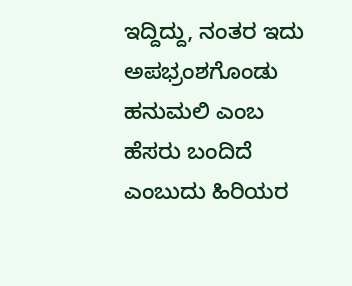ಇದ್ದಿದ್ದು, ನಂತರ ಇದು ಅಪಭ್ರಂಶಗೊಂಡು ಹನುಮಲಿ ಎಂಬ ಹೆಸರು ಬಂದಿದೆ ಎಂಬುದು ಹಿರಿಯರ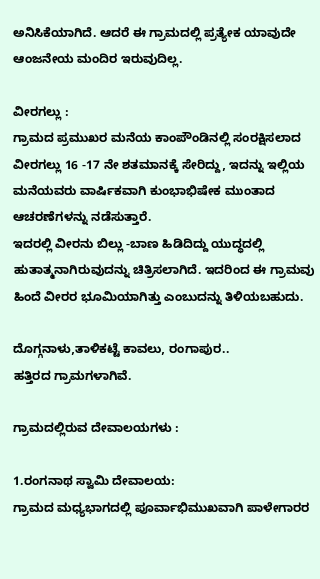ಅನಿಸಿಕೆಯಾಗಿದೆ. ಆದರೆ ಈ ಗ್ರಾಮದಲ್ಲಿ ಪ್ರತ್ಯೇಕ ಯಾವುದೇ ಆಂಜನೇಯ ಮಂದಿರ ಇರುವುದಿಲ್ಲ.

ವೀರಗಲ್ಲು :
ಗ್ರಾಮದ ಪ್ರಮುಖರ ಮನೆಯ ಕಾಂಪೌಂಡಿನಲ್ಲಿ ಸಂರಕ್ಷಿಸಲಾದ ವೀರಗಲ್ಲು 16 -17 ನೇ ಶತಮಾನಕ್ಕೆ ಸೇರಿದ್ದು, ಇದನ್ನು ಇಲ್ಲಿಯ ಮನೆಯವರು ವಾರ್ಷಿಕವಾಗಿ ಕುಂಭಾಭಿಷೇಕ ಮುಂತಾದ ಆಚರಣೆಗಳನ್ನು ನಡೆಸುತ್ತಾರೆ.
ಇದರಲ್ಲಿ ವೀರನು ಬಿಲ್ಲು -ಬಾಣ ಹಿಡಿದಿದ್ದು ಯುದ್ಧದಲ್ಲಿ ಹುತಾತ್ಮನಾಗಿರುವುದನ್ನು ಚಿತ್ರಿಸಲಾಗಿದೆ. ಇದರಿಂದ ಈ ಗ್ರಾಮವು ಹಿಂದೆ ವೀರರ ಭೂಮಿಯಾಗಿತ್ತು ಎಂಬುದನ್ನು ತಿಳಿಯಬಹುದು.

ದೊಗ್ಗನಾಳು,ತಾಳಿಕಟ್ಟೆ ಕಾವಲು, ರಂಗಾಪುರ..
ಹತ್ತಿರದ ಗ್ರಾಮಗಳಾಗಿವೆ.

ಗ್ರಾಮದಲ್ಲಿರುವ ದೇವಾಲಯಗಳು :

1.ರಂಗನಾಥ ಸ್ವಾಮಿ ದೇವಾಲಯ:
ಗ್ರಾಮದ ಮಧ್ಯಭಾಗದಲ್ಲಿ ಪೂರ್ವಾಭಿಮುಖವಾಗಿ ಪಾಳೇಗಾರರ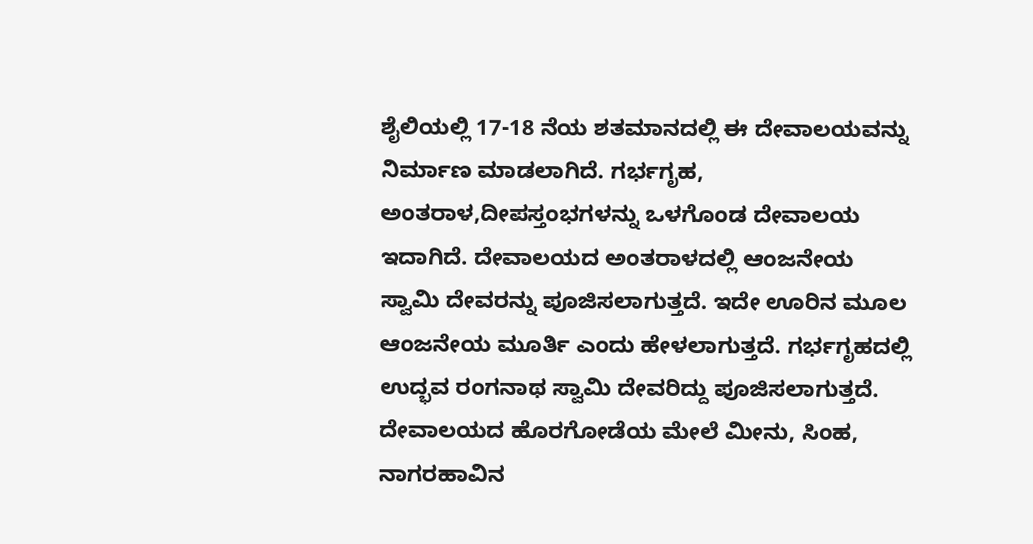ಶೈಲಿಯಲ್ಲಿ 17-18 ನೆಯ ಶತಮಾನದಲ್ಲಿ ಈ ದೇವಾಲಯವನ್ನು ನಿರ್ಮಾಣ ಮಾಡಲಾಗಿದೆ. ಗರ್ಭಗೃಹ, ಅಂತರಾಳ,ದೀಪಸ್ತಂಭಗಳನ್ನು ಒಳಗೊಂಡ ದೇವಾಲಯ ಇದಾಗಿದೆ. ದೇವಾಲಯದ ಅಂತರಾಳದಲ್ಲಿ ಆಂಜನೇಯ ಸ್ವಾಮಿ ದೇವರನ್ನು ಪೂಜಿಸಲಾಗುತ್ತದೆ. ಇದೇ ಊರಿನ ಮೂಲ ಆಂಜನೇಯ ಮೂರ್ತಿ ಎಂದು ಹೇಳಲಾಗುತ್ತದೆ. ಗರ್ಭಗೃಹದಲ್ಲಿ ಉದ್ಭವ ರಂಗನಾಥ ಸ್ವಾಮಿ ದೇವರಿದ್ದು ಪೂಜಿಸಲಾಗುತ್ತದೆ. ದೇವಾಲಯದ ಹೊರಗೋಡೆಯ ಮೇಲೆ ಮೀನು, ಸಿಂಹ, ನಾಗರಹಾವಿನ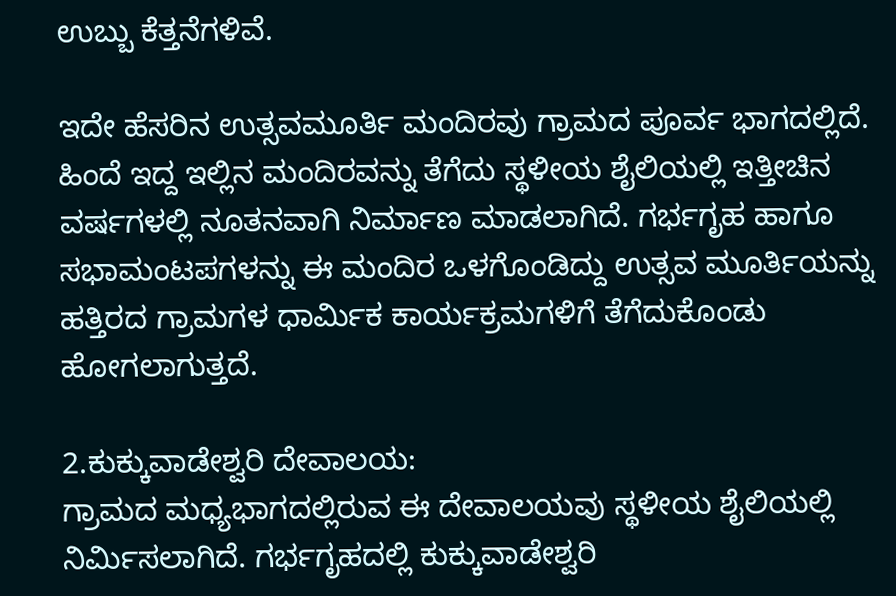ಉಬ್ಬು ಕೆತ್ತನೆಗಳಿವೆ.

ಇದೇ ಹೆಸರಿನ ಉತ್ಸವಮೂರ್ತಿ ಮಂದಿರವು ಗ್ರಾಮದ ಪೂರ್ವ ಭಾಗದಲ್ಲಿದೆ. ಹಿಂದೆ ಇದ್ದ ಇಲ್ಲಿನ ಮಂದಿರವನ್ನು ತೆಗೆದು ಸ್ಥಳೀಯ ಶೈಲಿಯಲ್ಲಿ ಇತ್ತೀಚಿನ ವರ್ಷಗಳಲ್ಲಿ ನೂತನವಾಗಿ ನಿರ್ಮಾಣ ಮಾಡಲಾಗಿದೆ. ಗರ್ಭಗೃಹ ಹಾಗೂ ಸಭಾಮಂಟಪಗಳನ್ನು ಈ ಮಂದಿರ ಒಳಗೊಂಡಿದ್ದು ಉತ್ಸವ ಮೂರ್ತಿಯನ್ನು ಹತ್ತಿರದ ಗ್ರಾಮಗಳ ಧಾರ್ಮಿಕ ಕಾರ್ಯಕ್ರಮಗಳಿಗೆ ತೆಗೆದುಕೊಂಡು ಹೋಗಲಾಗುತ್ತದೆ.

2.ಕುಕ್ಕುವಾಡೇಶ್ವರಿ ದೇವಾಲಯ:
ಗ್ರಾಮದ ಮಧ್ಯಭಾಗದಲ್ಲಿರುವ ಈ ದೇವಾಲಯವು ಸ್ಥಳೀಯ ಶೈಲಿಯಲ್ಲಿ ನಿರ್ಮಿಸಲಾಗಿದೆ. ಗರ್ಭಗೃಹದಲ್ಲಿ ಕುಕ್ಕುವಾಡೇಶ್ವರಿ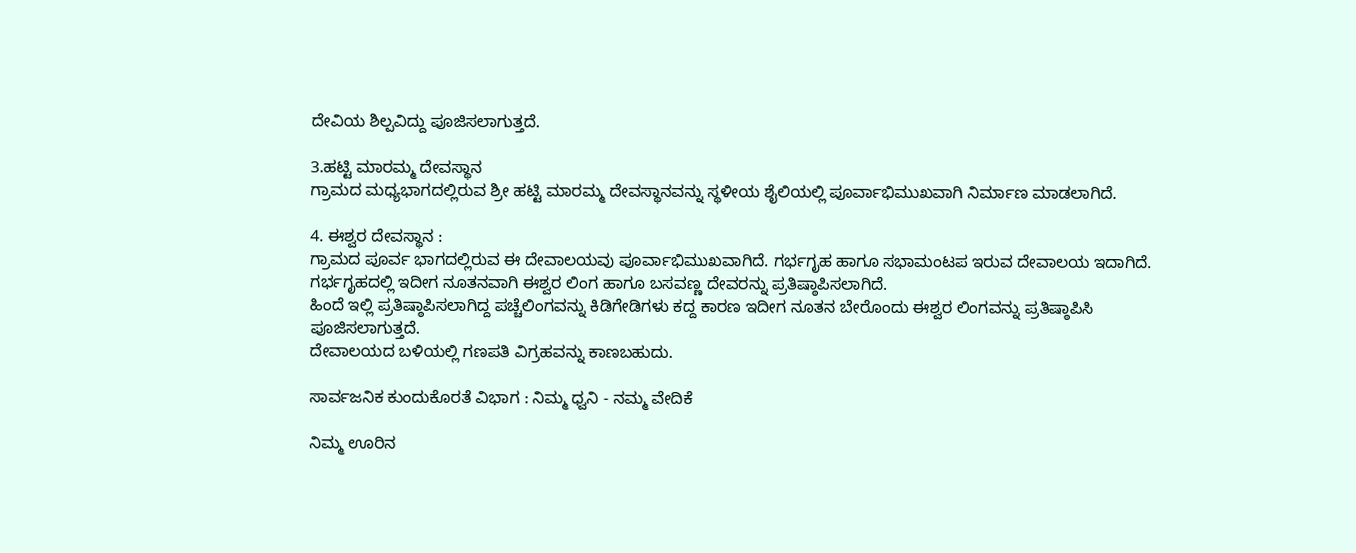ದೇವಿಯ ಶಿಲ್ಪವಿದ್ದು ಪೂಜಿಸಲಾಗುತ್ತದೆ.

3.ಹಟ್ಟಿ ಮಾರಮ್ಮ ದೇವಸ್ಥಾನ
ಗ್ರಾಮದ ಮಧ್ಯಭಾಗದಲ್ಲಿರುವ ಶ್ರೀ ಹಟ್ಟಿ ಮಾರಮ್ಮ ದೇವಸ್ಥಾನವನ್ನು ಸ್ಥಳೀಯ ಶೈಲಿಯಲ್ಲಿ ಪೂರ್ವಾಭಿಮುಖವಾಗಿ ನಿರ್ಮಾಣ ಮಾಡಲಾಗಿದೆ.

4. ಈಶ್ವರ ದೇವಸ್ಥಾನ :
ಗ್ರಾಮದ ಪೂರ್ವ ಭಾಗದಲ್ಲಿರುವ ಈ ದೇವಾಲಯವು ಪೂರ್ವಾಭಿಮುಖವಾಗಿದೆ. ಗರ್ಭಗೃಹ ಹಾಗೂ ಸಭಾಮಂಟಪ ಇರುವ ದೇವಾಲಯ ಇದಾಗಿದೆ. ಗರ್ಭಗೃಹದಲ್ಲಿ ಇದೀಗ ನೂತನವಾಗಿ ಈಶ್ವರ ಲಿಂಗ ಹಾಗೂ ಬಸವಣ್ಣ ದೇವರನ್ನು ಪ್ರತಿಷ್ಠಾಪಿಸಲಾಗಿದೆ.
ಹಿಂದೆ ಇಲ್ಲಿ ಪ್ರತಿಷ್ಠಾಪಿಸಲಾಗಿದ್ದ ಪಚ್ಚೆಲಿಂಗವನ್ನು ಕಿಡಿಗೇಡಿಗಳು ಕದ್ದ ಕಾರಣ ಇದೀಗ ನೂತನ ಬೇರೊಂದು ಈಶ್ವರ ಲಿಂಗವನ್ನು ಪ್ರತಿಷ್ಠಾಪಿಸಿ ಪೂಜಿಸಲಾಗುತ್ತದೆ.
ದೇವಾಲಯದ ಬಳಿಯಲ್ಲಿ ಗಣಪತಿ ವಿಗ್ರಹವನ್ನು ಕಾಣಬಹುದು.

ಸಾರ್ವಜನಿಕ ಕುಂದುಕೊರತೆ ವಿಭಾಗ : ನಿಮ್ಮ ಧ್ವನಿ - ನಮ್ಮ ವೇದಿಕೆ

ನಿಮ್ಮ ಊರಿನ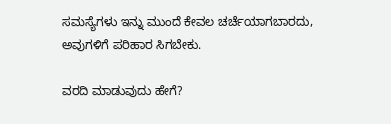ಸಮಸ್ಯೆಗಳು ಇನ್ನು ಮುಂದೆ ಕೇವಲ ಚರ್ಚೆಯಾಗಬಾರದು, ಅವುಗಳಿಗೆ ಪರಿಹಾರ ಸಿಗಬೇಕು.

ವರದಿ ಮಾಡುವುದು ಹೇಗೆ?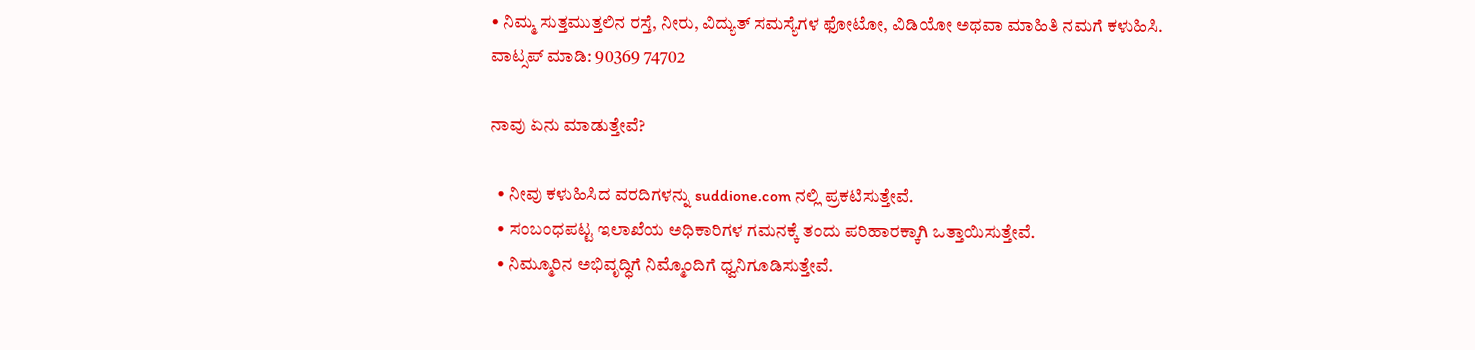• ನಿಮ್ಮ ಸುತ್ತಮುತ್ತಲಿನ ರಸ್ತೆ, ನೀರು, ವಿದ್ಯುತ್ ಸಮಸ್ಯೆಗಳ ಫೋಟೋ, ವಿಡಿಯೋ ಅಥವಾ ಮಾಹಿತಿ ನಮಗೆ ಕಳುಹಿಸಿ.
ವಾಟ್ಸಪ್ ಮಾಡಿ: 90369 74702

ನಾವು ಏನು ಮಾಡುತ್ತೇವೆ?

  • ನೀವು ಕಳುಹಿಸಿದ ವರದಿಗಳನ್ನು suddione.com ನಲ್ಲಿ ಪ್ರಕಟಿಸುತ್ತೇವೆ.
  • ಸಂಬಂಧಪಟ್ಟ ಇಲಾಖೆಯ ಅಧಿಕಾರಿಗಳ ಗಮನಕ್ಕೆ ತಂದು ಪರಿಹಾರಕ್ಕಾಗಿ ಒತ್ತಾಯಿಸುತ್ತೇವೆ.
  • ನಿಮ್ಮೂರಿನ ಅಭಿವೃದ್ಧಿಗೆ ನಿಮ್ಮೊಂದಿಗೆ ಧ್ವನಿಗೂಡಿಸುತ್ತೇವೆ.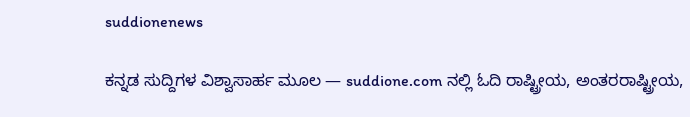suddionenews

ಕನ್ನಡ ಸುದ್ದಿಗಳ ವಿಶ್ವಾಸಾರ್ಹ ಮೂಲ — suddione.com ನಲ್ಲಿ ಓದಿ ರಾಷ್ಟ್ರೀಯ, ಅಂತರರಾಷ್ಟ್ರೀಯ,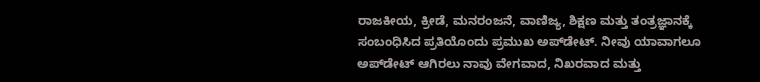ರಾಜಕೀಯ, ಕ್ರೀಡೆ, ಮನರಂಜನೆ, ವಾಣಿಜ್ಯ, ಶಿಕ್ಷಣ ಮತ್ತು ತಂತ್ರಜ್ಞಾನಕ್ಕೆ ಸಂಬಂಧಿಸಿದ ಪ್ರತಿಯೊಂದು ಪ್ರಮುಖ ಅಪ್‌ಡೇಟ್. ನೀವು ಯಾವಾಗಲೂ ಅಪ್‌ಡೇಟ್ ಆಗಿರಲು ನಾವು ವೇಗವಾದ, ನಿಖರವಾದ ಮತ್ತು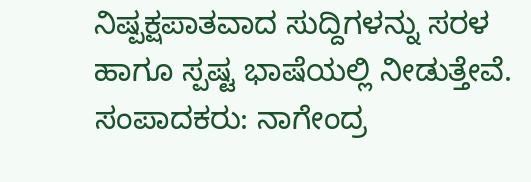ನಿಷ್ಪಕ್ಷಪಾತವಾದ ಸುದ್ದಿಗಳನ್ನು ಸರಳ ಹಾಗೂ ಸ್ಪಷ್ಟ ಭಾಷೆಯಲ್ಲಿ ನೀಡುತ್ತೇವೆ. ಸಂಪಾದಕರು: ನಾಗೇಂದ್ರ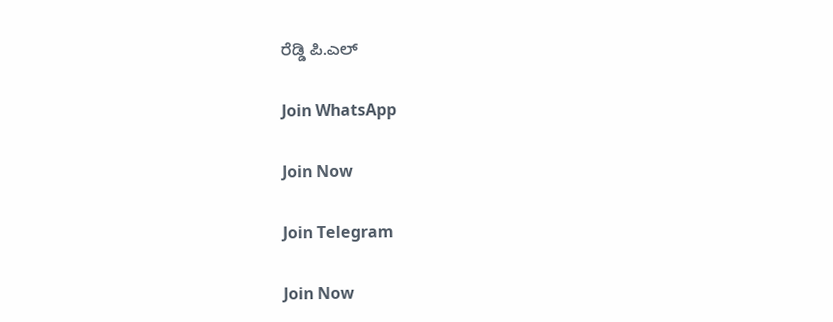ರೆಡ್ಡಿ ಪಿ.ಎಲ್

Join WhatsApp

Join Now

Join Telegram

Join Now